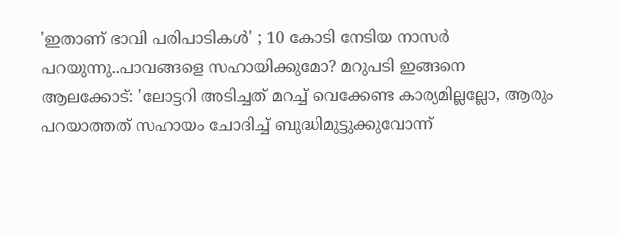'ഇതാണ് ഭാവി പരിപാടികൾ' ; 10 കോടി നേടിയ നാസർ പറയുന്നു..പാവങ്ങളെ സഹായിക്കുമോ? മറുപടി ഇങ്ങനെ
ആലക്കോട്: 'ലോട്ടറി അടിച്ചത് മറച്ച് വെക്കേണ്ട കാര്യമില്ലല്ലോ, ആരും പറയാത്തത് സഹായം ചോദിച്ച് ബുദ്ധിമുട്ടുക്കുവോന്ന്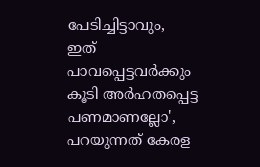പേടിച്ചിട്ടാവും, ഇത് പാവപ്പെട്ടവർക്കും കൂടി അർഹതപ്പെട്ട പണമാണല്ലോ', പറയുന്നത് കേരള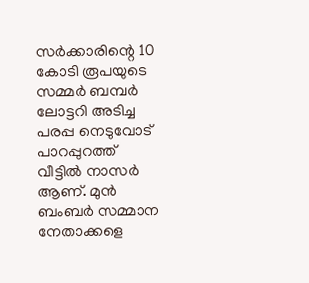സർക്കാരിന്റെ 10 കോടി രൂപയുടെ സമ്മർ ബമ്പർ ലോട്ടറി അടിച്ച പരപ്പ നെടുവോട് പാറപ്പുറത്ത് വീട്ടിൽ നാസർ ആണ്. മുൻ ബംബർ സമ്മാന നേതാക്കളെ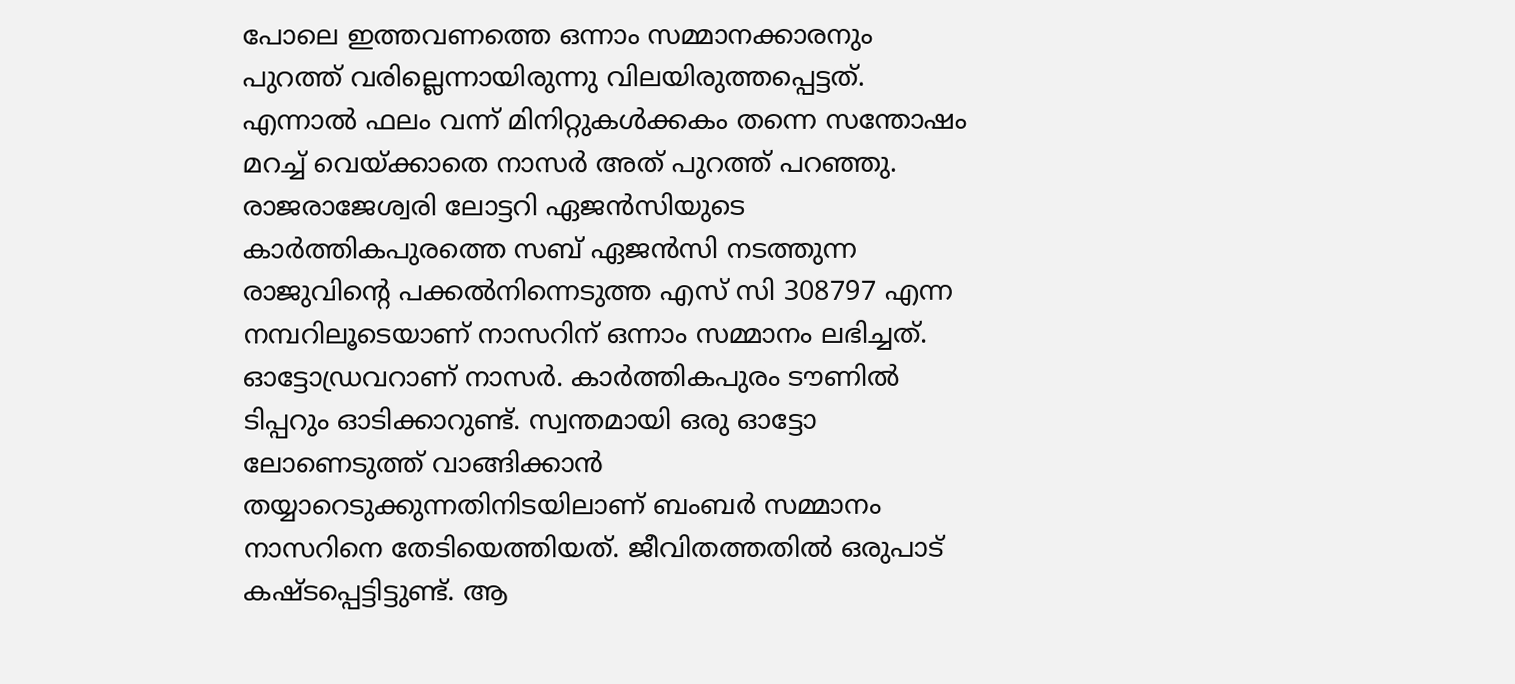പോലെ ഇത്തവണത്തെ ഒന്നാം സമ്മാനക്കാരനും പുറത്ത് വരില്ലെന്നായിരുന്നു വിലയിരുത്തപ്പെട്ടത്. എന്നാൽ ഫലം വന്ന് മിനിറ്റുകൾക്കകം തന്നെ സന്തോഷം മറച്ച് വെയ്ക്കാതെ നാസർ അത് പുറത്ത് പറഞ്ഞു. രാജരാജേശ്വരി ലോട്ടറി ഏജൻസിയുടെ കാർത്തികപുരത്തെ സബ് ഏജൻസി നടത്തുന്ന രാജുവിന്റെ പക്കൽനിന്നെടുത്ത എസ് സി 308797 എന്ന നമ്പറിലൂടെയാണ് നാസറിന് ഒന്നാം സമ്മാനം ലഭിച്ചത്.
ഓട്ടോഡ്രവറാണ് നാസർ. കാർത്തികപുരം ടൗണിൽ ടിപ്പറും ഓടിക്കാറുണ്ട്. സ്വന്തമായി ഒരു ഓട്ടോ ലോണെടുത്ത് വാങ്ങിക്കാൻ തയ്യാറെടുക്കുന്നതിനിടയിലാണ് ബംബർ സമ്മാനം നാസറിനെ തേടിയെത്തിയത്. ജീവിതത്തതിൽ ഒരുപാട് കഷ്ടപ്പെട്ടിട്ടുണ്ട്. ആ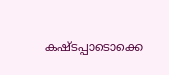കഷ്ടപ്പാടൊക്കെ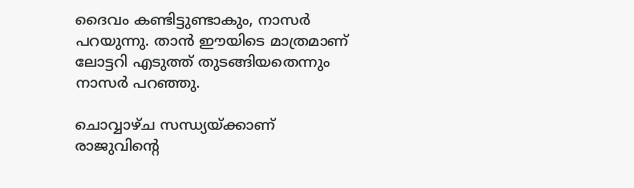ദൈവം കണ്ടിട്ടുണ്ടാകും, നാസർ പറയുന്നു. താൻ ഈയിടെ മാത്രമാണ് ലോട്ടറി എടുത്ത് തുടങ്ങിയതെന്നും നാസർ പറഞ്ഞു.

ചൊവ്വാഴ്ച സന്ധ്യയ്ക്കാണ് രാജുവിന്റെ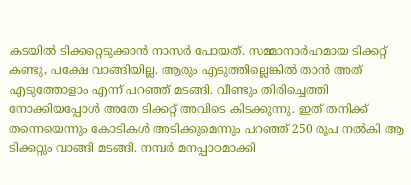കടയിൽ ടിക്കറ്റെടുക്കാൻ നാസർ പോയത്. സമ്മാനാർഹമായ ടിക്കറ്റ് കണ്ടു, പക്ഷേ വാങ്ങിയില്ല. ആരും എടുത്തില്ലെങ്കിൽ താൻ അത് എടുത്തോളാം എന്ന് പറഞ്ഞ് മടങ്ങി. വീണ്ടും തിരിച്ചെത്തി നോക്കിയപ്പോൾ അതേ ടിക്കറ്റ് അവിടെ കിടക്കുന്നു. ഇത് തനിക്ക് തന്നെയെന്നും കോടികൾ അടിക്കുമെന്നും പറഞ്ഞ് 250 രൂപ നൽകി ആ ടിക്കറ്റും വാങ്ങി മടങ്ങി. നമ്പർ മനപ്പാഠമാക്കി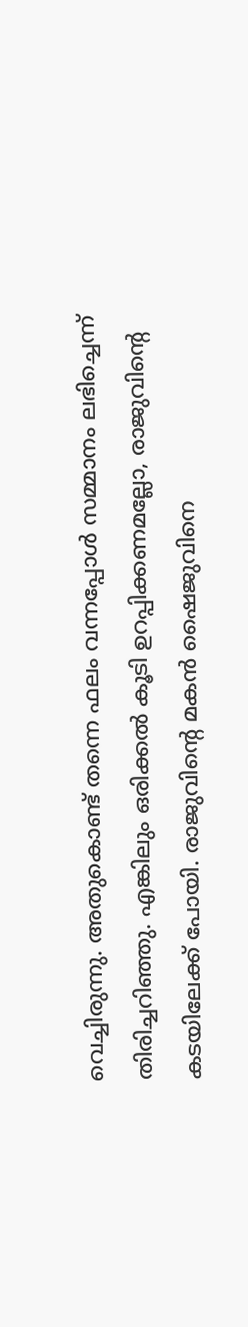വെച്ചിരുന്നു. അതുകൊണ്ട് തന്നെ ഫലം വന്നപ്പോൾ സമ്മാനം ലഭിച്ചെന്ന് തിരിച്ചറിഞ്ഞു. എങ്കിലും ഒരിക്കൽ കൂടി ഉറപ്പിക്കണമല്ലോ, രാജുവിന്റെ കടയിലേക്ക് പോയി. രാജുവിന്റെ മകൻ ഷൈജുവിനെ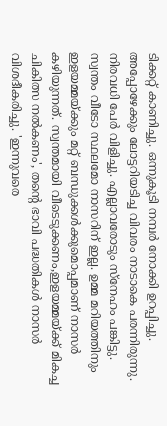ടിക്കറ്റ് കാണിച്ചു. ഒന്നുകൂടി നമ്പർ നോക്കി ഉറപ്പിച്ചു. അപ്പോഴേക്കും ലോട്ടറിയടിച്ച വിവരം നാടാകെ പരന്നിരുന്നു. നിരവധി പേർ വിളിച്ചു. എല്ലാവരോടും സ്നേഹം പങ്കിട്ടു.
സ്വന്തം വീടോ സ്ഥലമോ നാസറിന് ഇല്ല. ഉമ്മ മറിയത്തിനും ഇളയമ്മയ്ക്കും മറ്റ് ബന്ധുക്കൾക്കുമൊപ്പമാണ് നാസർ കഴിയുന്നത്. സ്വന്തമായി വീടെടുക്കണം,ഇളയമ്മയ്ക്ക് മികച്ച ചികിത്സ നൽകണം', തന്റെ ഭാവി പദ്ധതികൾ നാസർ വിശദീകരിച്ചു. 'ഇന്നുവരെ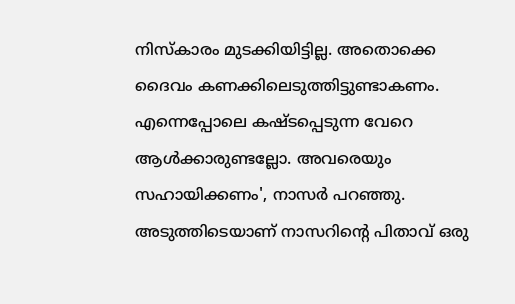നിസ്കാരം മുടക്കിയിട്ടില്ല. അതൊക്കെ ദൈവം കണക്കിലെടുത്തിട്ടുണ്ടാകണം. എന്നെപ്പോലെ കഷ്ടപ്പെടുന്ന വേറെ ആൾക്കാരുണ്ടല്ലോ. അവരെയും സഹായിക്കണം', നാസർ പറഞ്ഞു.
അടുത്തിടെയാണ് നാസറിന്റെ പിതാവ് ഒരു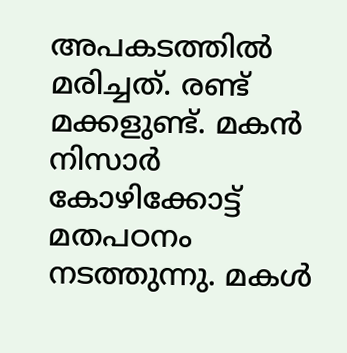അപകടത്തിൽ മരിച്ചത്. രണ്ട് മക്കളുണ്ട്. മകൻ നിസാർ കോഴിക്കോട്ട് മതപഠനം നടത്തുന്നു. മകൾ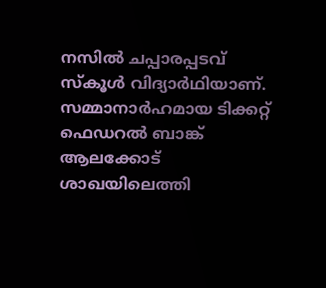നസിൽ ചപ്പാരപ്പടവ് സ്കൂൾ വിദ്യാർഥിയാണ്. സമ്മാനാർഹമായ ടിക്കറ്റ് ഫെഡറൽ ബാങ്ക് ആലക്കോട് ശാഖയിലെത്തി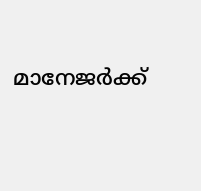മാനേജർക്ക്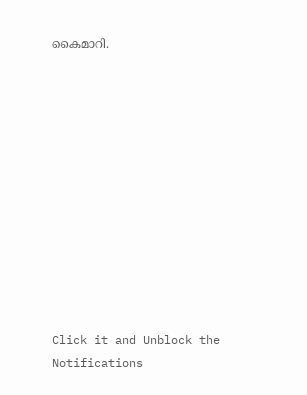കൈമാറി.












Click it and Unblock the Notifications